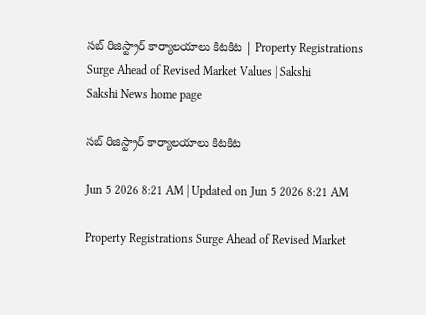సబ్‌ రిజిస్ట్రార్ కార్యాలయాలు కిటకిట | Property Registrations Surge Ahead of Revised Market Values | Sakshi
Sakshi News home page

సబ్‌ రిజిస్ట్రార్ కార్యాలయాలు కిటకిట

Jun 5 2026 8:21 AM | Updated on Jun 5 2026 8:21 AM

Property Registrations Surge Ahead of Revised Market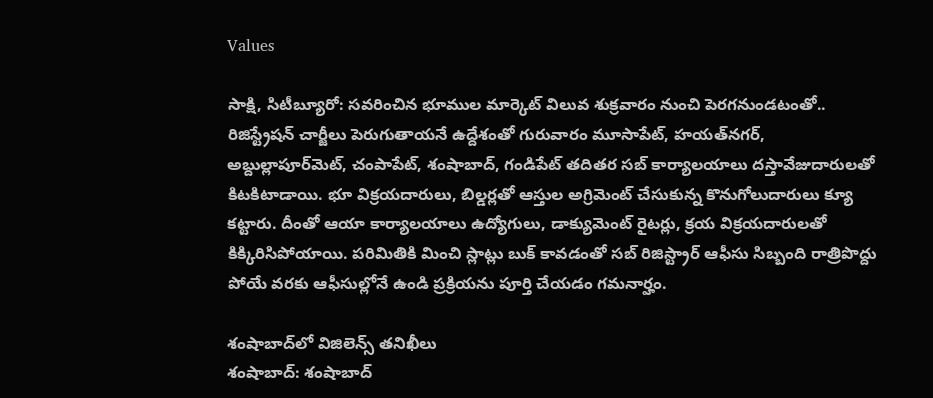Values

సాక్షి, సిటీబ్యూరో: సవరించిన భూముల మార్కెట్‌ విలువ శుక్రవారం నుంచి పెరగనుండటంతో.. రిజిస్ట్రేషన్‌ చార్జీలు పెరుగుతాయనే ఉద్దేశంతో గురువారం మూసాపేట్, హయత్‌నగర్, అబ్దుల్లాపూర్‌మెట్, చంపాపేట్, శంషాబాద్, గండిపేట్‌ తదితర సబ్‌ కార్యాలయాలు దస్తావేజుదారులతో కిటకిటాడాయి. భూ విక్రయదారులు, బిల్డర్లతో ఆస్తుల అగ్రిమెంట్‌ చేసుకున్న కొనుగోలుదారులు క్యూ కట్టారు. దీంతో ఆయా కార్యాలయాలు ఉద్యోగులు, డాక్యుమెంట్‌ రైటర్లు, క్రయ విక్రయదారులతో కిక్కిరిసిపోయాయి. పరిమితికి మించి స్లాట్లు బుక్‌ కావడంతో సబ్‌ రిజిస్ట్రార్‌ ఆఫీసు సిబ్బంది రాత్రిపొద్దు పోయే వరకు ఆఫీసుల్లోనే ఉండి ప్రక్రియను పూర్తి చేయడం గమనార్హం.

శంషాబాద్‌లో విజిలెన్స్‌ తనిఖీలు
శంషాబాద్‌: శంషాబాద్‌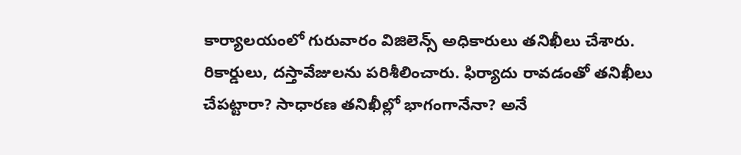కార్యాలయంలో గురువారం విజిలెన్స్‌ అధికారులు తనిఖీలు చేశారు. రికార్డులు, దస్తావేజులను పరిశీలించారు. ఫిర్యాదు రావడంతో తనిఖీలు చేపట్టారా? సాధారణ తనిఖీల్లో భాగంగానేనా? అనే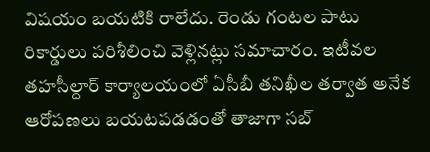విషయం బయటికి రాలేదు. రెండు గంటల పాటు రికార్డులు పరిశీలించి వెళ్లినట్లు సమాచారం. ఇటీవల తహసీల్దార్‌ కార్యాలయంలో ఏసీబీ తనిఖీల తర్వాత అనేక ఆరోపణలు బయటపడడంతో తాజాగా సబ్‌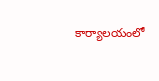కార్యాలయంలో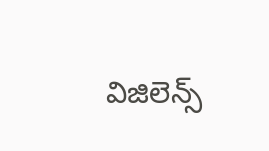విజిలెన్స్‌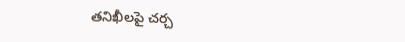తనిఖీలపై చర్చ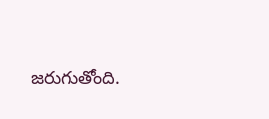జరుగుతోంది.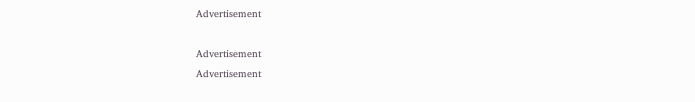Advertisement

Advertisement
Advertisement